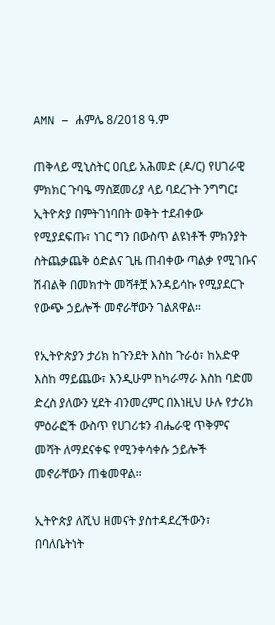AMN – ሐምሌ 8/2018 ዓ.ም

ጠቅላይ ሚኒስትር ዐቢይ አሕመድ (ዶ/ር) የሀገራዊ ምክክር ጉባዔ ማስጀመሪያ ላይ ባደረጉት ንግግር፤ ኢትዮጵያ በምትገነባበት ወቅት ተደብቀው የሚያደፍጡ፣ ነገር ግን በውስጥ ልዩነቶች ምክንያት ስትጨቃጨቅ ዕድልና ጊዜ ጠብቀው ጣልቃ የሚገቡና ሽብልቅ በመክተት መሻቶቿ እንዳይሳኩ የሚያደርጉ የውጭ ኃይሎች መኖራቸውን ገልጸዋል።

የኢትዮጵያን ታሪክ ከጉንደት እስከ ጉራዕ፣ ከአድዋ እስከ ማይጨው፣ እንዲሁም ከካራማራ እስከ ባድመ ድረስ ያለውን ሂደት ብንመረምር በእነዚህ ሁሉ የታሪክ ምዕራፎች ውስጥ የሀገሪቱን ብሔራዊ ጥቅምና መሻት ለማደናቀፍ የሚንቀሳቀሱ ኃይሎች መኖራቸውን ጠቁመዋል።

ኢትዮጵያ ለሺህ ዘመናት ያስተዳደረችውን፣ በባለቤትነት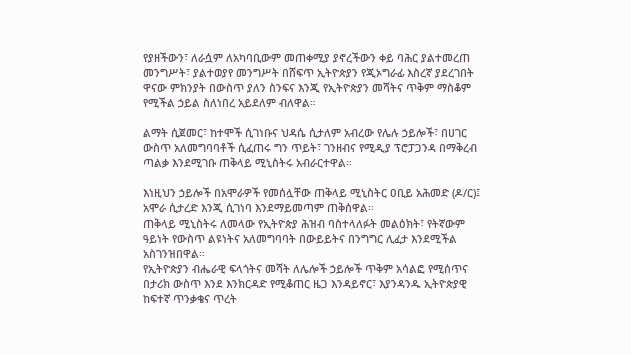የያዘችውን፣ ለራሷም ለአካባቢውም መጠቀሚያ ያኖረችውን ቀይ ባሕር ያልተመረጠ መንግሥት፣ ያልተወያየ መንግሥት በሸፍጥ ኢትዮጵያን የጂኦግራፊ እስረኛ ያደረገበት ዋናው ምክንያት በውስጥ ያለን ስንፍና እንጂ የኢትዮጵያን መሻትና ጥቅም ማስቆም የሚችል ኃይል ስለነበረ አይደለም ብለዋል።

ልማት ሲጀመር፣ ከተሞች ሲገነቡና ህዳሴ ሲታለም አብረው የሌሉ ኃይሎች፣ በሀገር ውስጥ አለመግባባቶች ሲፈጠሩ ግን ጥይት፣ ገንዘብና የሚዲያ ፕሮፓጋንዳ በማቅረብ ጣልቃ እንደሚገቡ ጠቅላይ ሚኒስትሩ አብራርተዋል።

እነዚህን ኃይሎች በአሞራዎች የመሰሏቸው ጠቅላይ ሚኒስትር ዐቢይ አሕመድ (ዶ/ር)፤ አሞራ ሲታረድ እንጂ ሲገነባ እንደማይመጣም ጠቅሰዋል፡፡
ጠቅላይ ሚኒስትሩ ለመላው የኢትዮጵያ ሕዝብ ባስተላለፉት መልዕክት፣ የትኛውም ዓይነት የውስጥ ልዩነትና አለመግባባት በውይይትና በንግግር ሊፈታ እንደሚችል አስገንዝበዋል።
የኢትዮጵያን ብሔራዊ ፍላጎትና መሻት ለሌሎች ኃይሎች ጥቅም አሳልፎ የሚሰጥና በታሪክ ውስጥ እንደ እንክርዳድ የሚቆጠር ዜጋ እንዳይኖር፣ እያንዳንዱ ኢትዮጵያዊ ከፍተኛ ጥንቃቄና ጥረት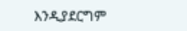እንዲያደርግም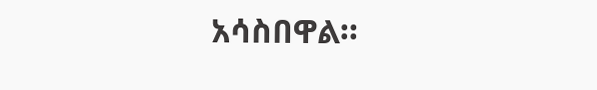አሳስበዋል።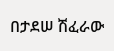በታደሠ ሽፈራው